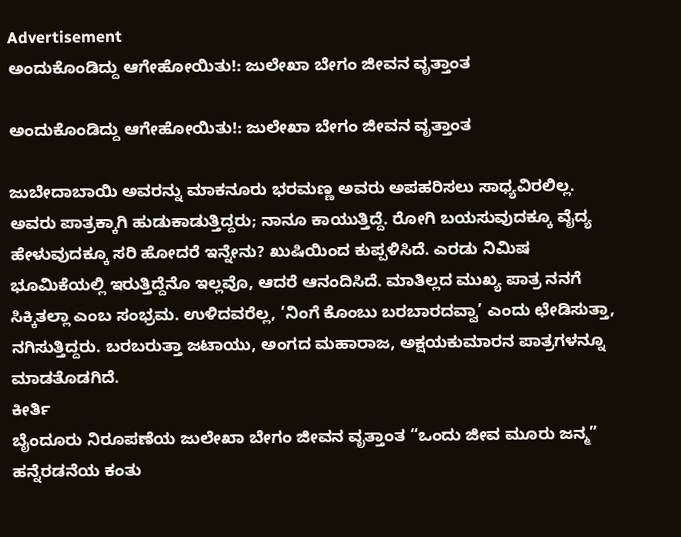Advertisement
ಅಂದುಕೊಂಡಿದ್ದು ಆಗೇಹೋಯಿತು!: ಜುಲೇಖಾ ಬೇಗಂ ಜೀವನ ವೃತ್ತಾಂತ

ಅಂದುಕೊಂಡಿದ್ದು ಆಗೇಹೋಯಿತು!: ಜುಲೇಖಾ ಬೇಗಂ ಜೀವನ ವೃತ್ತಾಂತ

ಜುಬೇದಾಬಾಯಿ ಅವರನ್ನು ಮಾಕನೂರು ಭರಮಣ್ಣ ಅವರು ಅಪಹರಿಸಲು ಸಾಧ್ಯವಿರಲಿಲ್ಲ. ಅವರು ಪಾತ್ರಕ್ಕಾಗಿ ಹುಡುಕಾಡುತ್ತಿದ್ದರು; ನಾನೂ ಕಾಯುತ್ತಿದ್ದೆ. ರೋಗಿ ಬಯಸುವುದಕ್ಕೂ ವೈದ್ಯ ಹೇಳುವುದಕ್ಕೂ ಸರಿ ಹೋದರೆ ಇನ್ನೇನು? ಖುಷಿಯಿಂದ ಕುಪ್ಪಳಿಸಿದೆ. ಎರಡು ನಿಮಿಷ ಭೂಮಿಕೆಯಲ್ಲಿ ಇರುತ್ತಿದ್ದೆನೊ ಇಲ್ಲವೊ, ಆದರೆ ಆನಂದಿಸಿದೆ. ಮಾತಿಲ್ಲದ ಮುಖ್ಯ ಪಾತ್ರ ನನಗೆ ಸಿಕ್ಕಿತಲ್ಲಾ ಎಂಬ ಸಂಭ್ರಮ. ಉಳಿದವರೆಲ್ಲ, ‘ನಿಂಗೆ ಕೊಂಬು ಬರಬಾರದವ್ವಾ’ ಎಂದು ಛೇಡಿಸುತ್ತಾ, ನಗಿಸುತ್ತಿದ್ದರು. ಬರಬರುತ್ತಾ ಜಟಾಯು, ಅಂಗದ ಮಹಾರಾಜ, ಅಕ್ಷಯಕುಮಾರನ ಪಾತ್ರಗಳನ್ನೂ ಮಾಡತೊಡಗಿದೆ.
ಕೀರ್ತಿ
ಬೈಂದೂರು ನಿರೂಪಣೆಯ ಜುಲೇಖಾ ಬೇಗಂ ಜೀವನ ವೃತ್ತಾಂತ “ಒಂದು ಜೀವ ಮೂರು ಜನ್ಮ” ಹನ್ನೆರಡನೆಯ ಕಂತು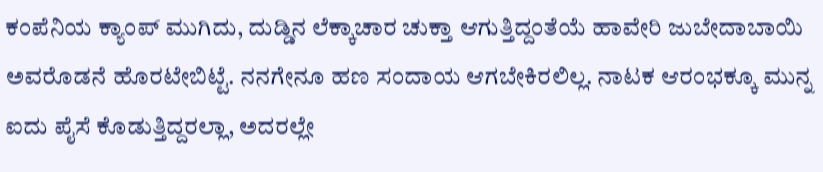ಕಂಪೆನಿಯ ಕ್ಯಾಂಪ್ ಮುಗಿದು, ದುಡ್ಡಿನ ಲೆಕ್ಕಾಚಾರ ಚುಕ್ತಾ ಆಗುತ್ತಿದ್ದಂತೆಯೆ ಹಾವೇರಿ ಜುಬೇದಾಬಾಯಿ ಅವರೊಡನೆ ಹೊರಟೇಬಿಟ್ಟೆ. ನನಗೇನೂ ಹಣ ಸಂದಾಯ ಆಗಬೇಕಿರಲಿಲ್ಲ. ನಾಟಕ ಆರಂಭಕ್ಕೂ ಮುನ್ನ ಐದು ಪೈಸೆ ಕೊಡುತ್ತಿದ್ದರಲ್ಲಾ, ಅದರಲ್ಲೇ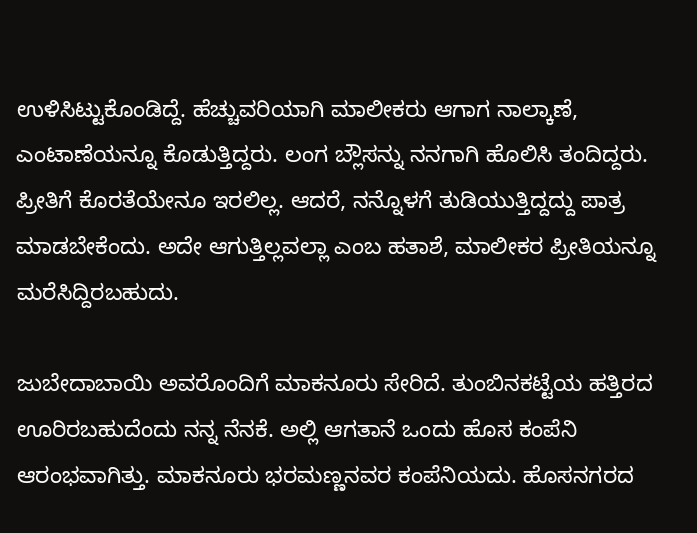ಉಳಿಸಿಟ್ಟುಕೊಂಡಿದ್ದೆ. ಹೆಚ್ಚುವರಿಯಾಗಿ ಮಾಲೀಕರು ಆಗಾಗ ನಾಲ್ಕಾಣೆ, ಎಂಟಾಣೆಯನ್ನೂ ಕೊಡುತ್ತಿದ್ದರು. ಲಂಗ ಬ್ಲೌಸನ್ನು ನನಗಾಗಿ ಹೊಲಿಸಿ ತಂದಿದ್ದರು. ಪ್ರೀತಿಗೆ ಕೊರತೆಯೇನೂ ಇರಲಿಲ್ಲ. ಆದರೆ, ನನ್ನೊಳಗೆ ತುಡಿಯುತ್ತಿದ್ದದ್ದು ಪಾತ್ರ ಮಾಡಬೇಕೆಂದು. ಅದೇ ಆಗುತ್ತಿಲ್ಲವಲ್ಲಾ ಎಂಬ ಹತಾಶೆ, ಮಾಲೀಕರ ಪ್ರೀತಿಯನ್ನೂ ಮರೆಸಿದ್ದಿರಬಹುದು.

ಜುಬೇದಾಬಾಯಿ ಅವರೊಂದಿಗೆ ಮಾಕನೂರು ಸೇರಿದೆ. ತುಂಬಿನಕಟ್ಟೆಯ ಹತ್ತಿರದ ಊರಿರಬಹುದೆಂದು ನನ್ನ ನೆನಕೆ. ಅಲ್ಲಿ ಆಗತಾನೆ ಒಂದು ಹೊಸ ಕಂಪೆನಿ ಆರಂಭವಾಗಿತ್ತು. ಮಾಕನೂರು ಭರಮಣ್ಣನವರ ಕಂಪೆನಿಯದು. ಹೊಸನಗರದ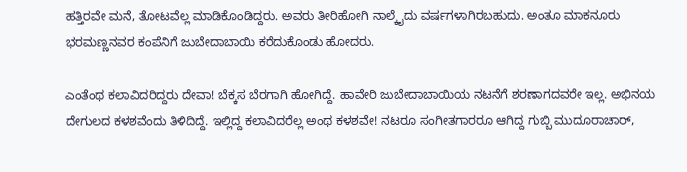ಹತ್ತಿರವೇ ಮನೆ, ತೋಟವೆಲ್ಲ ಮಾಡಿಕೊಂಡಿದ್ದರು. ಅವರು ತೀರಿಹೋಗಿ ನಾಲ್ಕೈದು ವರ್ಷಗಳಾಗಿರಬಹುದು. ಅಂತೂ ಮಾಕನೂರು ಭರಮಣ್ಣನವರ ಕಂಪೆನಿಗೆ ಜುಬೇದಾಬಾಯಿ ಕರೆದುಕೊಂಡು ಹೋದರು.

ಎಂತೆಂಥ ಕಲಾವಿದರಿದ್ದರು ದೇವಾ! ಬೆಕ್ಕಸ ಬೆರಗಾಗಿ ಹೋಗಿದ್ದೆ. ಹಾವೇರಿ ಜುಬೇದಾಬಾಯಿಯ ನಟನೆಗೆ ಶರಣಾಗದವರೇ ಇಲ್ಲ. ಅಭಿನಯ ದೇಗುಲದ ಕಳಶವೆಂದು ತಿಳಿದಿದ್ದೆ. ಇಲ್ಲಿದ್ದ ಕಲಾವಿದರೆಲ್ಲ ಅಂಥ ಕಳಶವೇ! ನಟರೂ ಸಂಗೀತಗಾರರೂ ಆಗಿದ್ದ ಗುಬ್ಬಿ ಮುದೂರಾಚಾರ್,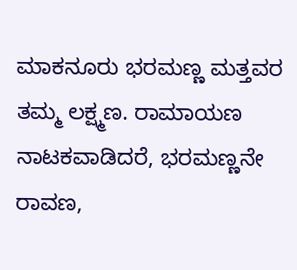ಮಾಕನೂರು ಭರಮಣ್ಣ ಮತ್ತವರ ತಮ್ಮ ಲಕ್ಷ್ಮಣ. ರಾಮಾಯಣ ನಾಟಕವಾಡಿದರೆ, ಭರಮಣ್ಣನೇ ರಾವಣ,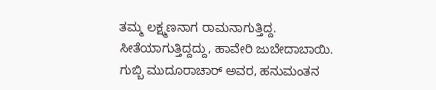ತಮ್ಮ ಲಕ್ಷ್ಮಣನಾಗ ರಾಮನಾಗುತ್ತಿದ್ದ. ಸೀತೆಯಾಗುತ್ತಿದ್ದದ್ದು, ಹಾವೇರಿ ಜುಬೇದಾಬಾಯಿ. ಗುಬ್ಬಿ ಮುದೂರಾಚಾರ್ ಅವರ, ಹನುಮಂತನ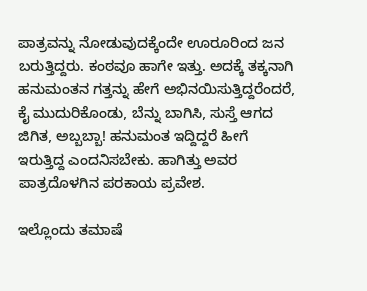ಪಾತ್ರವನ್ನು ನೋಡುವುದಕ್ಕೆಂದೇ ಊರೂರಿಂದ ಜನ ಬರುತ್ತಿದ್ದರು. ಕಂಠವೂ ಹಾಗೇ ಇತ್ತು. ಅದಕ್ಕೆ ತಕ್ಕನಾಗಿ ಹನುಮಂತನ ಗತ್ತನ್ನು ಹೇಗೆ ಅಭಿನಯಿಸುತ್ತಿದ್ದರೆಂದರೆ, ಕೈ ಮುದುರಿಕೊಂಡು, ಬೆನ್ನು ಬಾಗಿಸಿ, ಸುಸ್ತೆ ಆಗದ ಜಿಗಿತ, ಅಬ್ಬಬ್ಬಾ! ಹನುಮಂತ ಇದ್ದಿದ್ದರೆ ಹೀಗೆ ಇರುತ್ತಿದ್ದ ಎಂದನಿಸಬೇಕು. ಹಾಗಿತ್ತು ಅವರ ಪಾತ್ರದೊಳಗಿನ ಪರಕಾಯ ಪ್ರವೇಶ.

ಇಲ್ಲೊಂದು ತಮಾಷೆ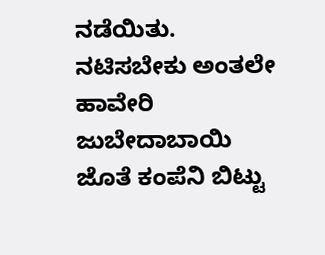ನಡೆಯಿತು. ನಟಿಸಬೇಕು ಅಂತಲೇ ಹಾವೇರಿ ಜುಬೇದಾಬಾಯಿ ಜೊತೆ ಕಂಪೆನಿ ಬಿಟ್ಟು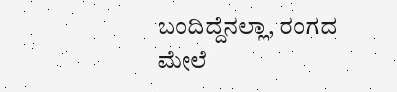ಬಂದಿದ್ದೆನಲ್ಲಾ, ರಂಗದ ಮೇಲೆ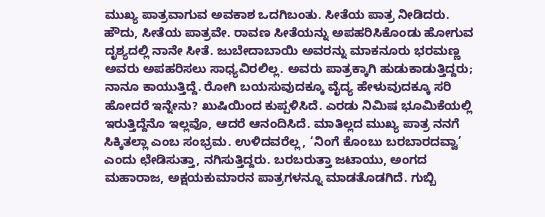ಮುಖ್ಯ ಪಾತ್ರವಾಗುವ ಅವಕಾಶ ಒದಗಿಬಂತು. ಸೀತೆಯ ಪಾತ್ರ ನೀಡಿದರು. ಹೌದು, ಸೀತೆಯ ಪಾತ್ರವೇ. ರಾವಣ ಸೀತೆಯನ್ನು ಅಪಹರಿಸಿಕೊಂಡು ಹೋಗುವ ದೃಶ್ಯದಲ್ಲಿ ನಾನೇ ಸೀತೆ. ಜುಬೇದಾಬಾಯಿ ಅವರನ್ನು ಮಾಕನೂರು ಭರಮಣ್ಣ ಅವರು ಅಪಹರಿಸಲು ಸಾಧ್ಯವಿರಲಿಲ್ಲ. ಅವರು ಪಾತ್ರಕ್ಕಾಗಿ ಹುಡುಕಾಡುತ್ತಿದ್ದರು; ನಾನೂ ಕಾಯುತ್ತಿದ್ದೆ. ರೋಗಿ ಬಯಸುವುದಕ್ಕೂ ವೈದ್ಯ ಹೇಳುವುದಕ್ಕೂ ಸರಿ ಹೋದರೆ ಇನ್ನೇನು? ಖುಷಿಯಿಂದ ಕುಪ್ಪಳಿಸಿದೆ. ಎರಡು ನಿಮಿಷ ಭೂಮಿಕೆಯಲ್ಲಿ ಇರುತ್ತಿದ್ದೆನೊ ಇಲ್ಲವೊ, ಆದರೆ ಆನಂದಿಸಿದೆ. ಮಾತಿಲ್ಲದ ಮುಖ್ಯ ಪಾತ್ರ ನನಗೆ ಸಿಕ್ಕಿತಲ್ಲಾ ಎಂಬ ಸಂಭ್ರಮ. ಉಳಿದವರೆಲ್ಲ, ‘ನಿಂಗೆ ಕೊಂಬು ಬರಬಾರದವ್ವಾ’ ಎಂದು ಛೇಡಿಸುತ್ತಾ, ನಗಿಸುತ್ತಿದ್ದರು. ಬರಬರುತ್ತಾ ಜಟಾಯು, ಅಂಗದ ಮಹಾರಾಜ, ಅಕ್ಷಯಕುಮಾರನ ಪಾತ್ರಗಳನ್ನೂ ಮಾಡತೊಡಗಿದೆ. ಗುಬ್ಬಿ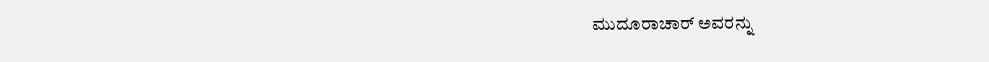ಮುದೂರಾಚಾರ್ ಅವರನ್ನು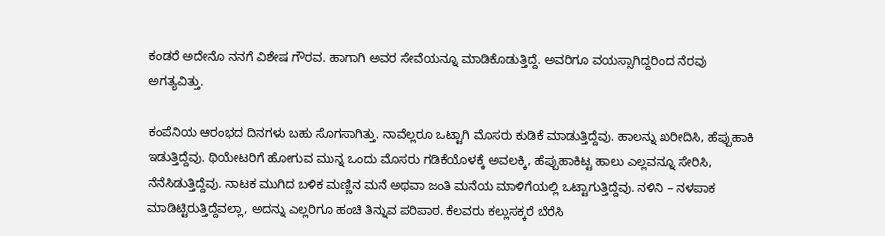ಕಂಡರೆ ಅದೇನೊ ನನಗೆ ವಿಶೇಷ ಗೌರವ. ಹಾಗಾಗಿ ಅವರ ಸೇವೆಯನ್ನೂ ಮಾಡಿಕೊಡುತ್ತಿದ್ದೆ. ಅವರಿಗೂ ವಯಸ್ಸಾಗಿದ್ದರಿಂದ ನೆರವು ಅಗತ್ಯವಿತ್ತು.

ಕಂಪೆನಿಯ ಆರಂಭದ ದಿನಗಳು ಬಹು ಸೊಗಸಾಗಿತ್ತು. ನಾವೆಲ್ಲರೂ ಒಟ್ಟಾಗಿ ಮೊಸರು ಕುಡಿಕೆ ಮಾಡುತ್ತಿದ್ದೆವು. ಹಾಲನ್ನು ಖರೀದಿಸಿ, ಹೆಪ್ಪುಹಾಕಿ ಇಡುತ್ತಿದ್ದೆವು. ಥಿಯೇಟರಿಗೆ ಹೋಗುವ ಮುನ್ನ ಒಂದು ಮೊಸರು ಗಡಿಕೆಯೊಳಕ್ಕೆ ಅವಲಕ್ಕಿ, ಹೆಪ್ಪುಹಾಕಿಟ್ಟ ಹಾಲು ಎಲ್ಲವನ್ನೂ ಸೇರಿಸಿ, ನೆನೆಸಿಡುತ್ತಿದ್ದೆವು. ನಾಟಕ ಮುಗಿದ ಬಳಿಕ ಮಣ್ಣಿನ ಮನೆ ಅಥವಾ ಜಂತಿ ಮನೆಯ ಮಾಳಿಗೆಯಲ್ಲಿ ಒಟ್ಟಾಗುತ್ತಿದ್ದೆವು. ನಳಿನಿ – ನಳಪಾಕ ಮಾಡಿಟ್ಟಿರುತ್ತಿದ್ದೆವಲ್ಲಾ, ಅದನ್ನು ಎಲ್ಲರಿಗೂ ಹಂಚಿ ತಿನ್ನುವ ಪರಿಪಾಠ. ಕೆಲವರು ಕಲ್ಲುಸಕ್ಕರೆ ಬೆರೆಸಿ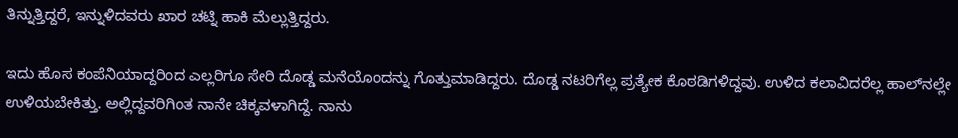ತಿನ್ನುತ್ತಿದ್ದರೆ, ಇನ್ನುಳಿದವರು ಖಾರ ಚಟ್ನಿ ಹಾಕಿ ಮೆಲ್ಲುತ್ತಿದ್ದರು.

ಇದು ಹೊಸ ಕಂಪೆನಿಯಾದ್ದರಿಂದ ಎಲ್ಲರಿಗೂ ಸೇರಿ ದೊಡ್ಡ ಮನೆಯೊಂದನ್ನು ಗೊತ್ತುಮಾಡಿದ್ದರು. ದೊಡ್ಡ ನಟರಿಗೆಲ್ಲ ಪ್ರತ್ಯೇಕ ಕೊಠಡಿಗಳಿದ್ದವು. ಉಳಿದ ಕಲಾವಿದರೆಲ್ಲ ಹಾಲ್‌ನಲ್ಲೇ ಉಳಿಯಬೇಕಿತ್ತು. ಅಲ್ಲಿದ್ದವರಿಗಿಂತ ನಾನೇ ಚಿಕ್ಕವಳಾಗಿದ್ದೆ. ನಾನು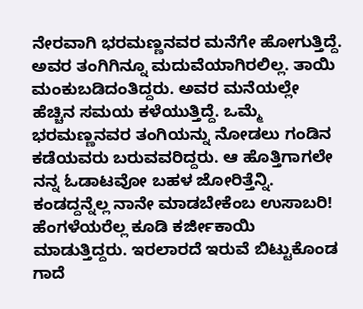ನೇರವಾಗಿ ಭರಮಣ್ಣನವರ ಮನೆಗೇ ಹೋಗುತ್ತಿದ್ದೆ. ಅವರ ತಂಗಿಗಿನ್ನೂ ಮದುವೆಯಾಗಿರಲಿಲ್ಲ. ತಾಯಿ ಮಂಕುಬಡಿದಂತಿದ್ದರು. ಅವರ ಮನೆಯಲ್ಲೇ ಹೆಚ್ಚಿನ ಸಮಯ ಕಳೆಯುತ್ತಿದ್ದೆ. ಒಮ್ಮೆ ಭರಮಣ್ಣನವರ ತಂಗಿಯನ್ನು ನೋಡಲು ಗಂಡಿನ ಕಡೆಯವರು ಬರುವವರಿದ್ದರು. ಆ ಹೊತ್ತಿಗಾಗಲೇ ನನ್ನ ಓಡಾಟವೋ ಬಹಳ ಜೋರಿತ್ತೆನ್ನಿ. ಕಂಡದ್ದನ್ನೆಲ್ಲ ನಾನೇ ಮಾಡಬೇಕೆಂಬ ಉಸಾಬರಿ! ಹೆಂಗಳೆಯರೆಲ್ಲ ಕೂಡಿ ಕರ್ಜೀಕಾಯಿ ಮಾಡುತ್ತಿದ್ದರು. ಇರಲಾರದೆ ಇರುವೆ ಬಿಟ್ಟುಕೊಂಡ ಗಾದೆ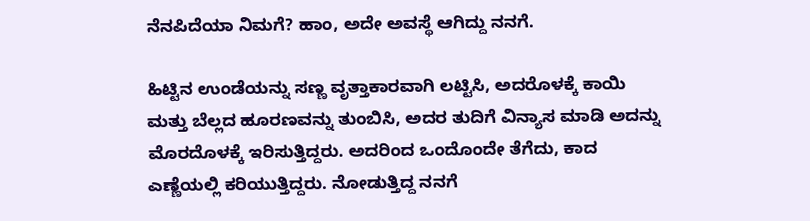ನೆನಪಿದೆಯಾ ನಿಮಗೆ? ಹಾಂ, ಅದೇ ಅವಸ್ಥೆ ಆಗಿದ್ದು ನನಗೆ.

ಹಿಟ್ಟಿನ ಉಂಡೆಯನ್ನು ಸಣ್ಣ ವೃತ್ತಾಕಾರವಾಗಿ ಲಟ್ಟಿಸಿ, ಅದರೊಳಕ್ಕೆ ಕಾಯಿ ಮತ್ತು ಬೆಲ್ಲದ ಹೂರಣವನ್ನು ತುಂಬಿಸಿ, ಅದರ ತುದಿಗೆ ವಿನ್ಯಾಸ ಮಾಡಿ ಅದನ್ನು ಮೊರದೊಳಕ್ಕೆ ಇರಿಸುತ್ತಿದ್ದರು. ಅದರಿಂದ ಒಂದೊಂದೇ ತೆಗೆದು, ಕಾದ ಎಣ್ಣೆಯಲ್ಲಿ ಕರಿಯುತ್ತಿದ್ದರು. ನೋಡುತ್ತಿದ್ದ ನನಗೆ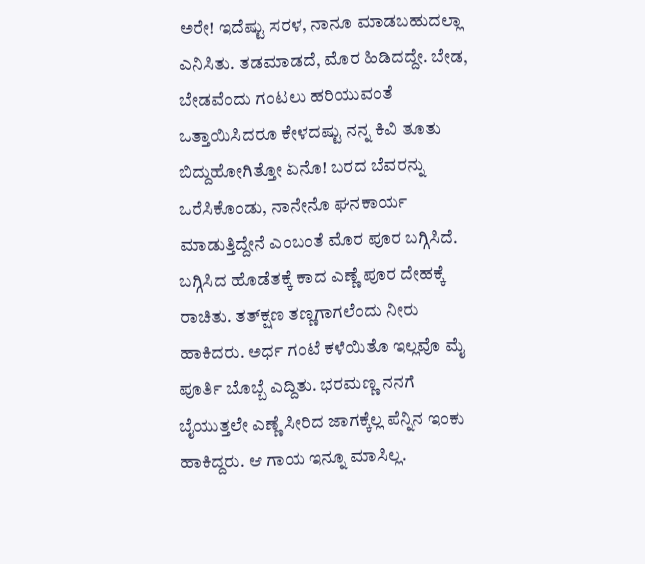ಅರೇ! ಇದೆಷ್ಟು ಸರಳ, ನಾನೂ ಮಾಡಬಹುದಲ್ಲಾ ಎನಿಸಿತು. ತಡಮಾಡದೆ, ಮೊರ ಹಿಡಿದದ್ದೇ. ಬೇಡ, ಬೇಡವೆಂದು ಗಂಟಲು ಹರಿಯುವಂತೆ ಒತ್ತಾಯಿಸಿದರೂ ಕೇಳದಷ್ಟು ನನ್ನ ಕಿವಿ ತೂತು ಬಿದ್ದುಹೋಗಿತ್ತೋ ಏನೊ! ಬರದ ಬೆವರನ್ನು ಒರೆಸಿಕೊಂಡು, ನಾನೇನೊ ಘನಕಾರ್ಯ ಮಾಡುತ್ತಿದ್ದೇನೆ ಎಂಬಂತೆ ಮೊರ ಪೂರ ಬಗ್ಗಿಸಿದೆ. ಬಗ್ಗಿಸಿದ ಹೊಡೆತಕ್ಕೆ ಕಾದ ಎಣ್ಣೆ ಪೂರ ದೇಹಕ್ಕೆ ರಾಚಿತು. ತತ್‌ಕ್ಷಣ ತಣ್ಣಗಾಗಲೆಂದು ನೀರು ಹಾಕಿದರು. ಅರ್ಧ ಗಂಟೆ ಕಳೆಯಿತೊ ಇಲ್ಲವೊ ಮೈ ಪೂರ್ತಿ ಬೊಬ್ಬೆ ಎದ್ದಿತು. ಭರಮಣ್ಣ ನನಗೆ ಬೈಯುತ್ತಲೇ ಎಣ್ಣೆ ಸೀರಿದ ಜಾಗಕ್ಕೆಲ್ಲ ಪೆನ್ನಿನ ಇಂಕು ಹಾಕಿದ್ದರು. ಆ ಗಾಯ ಇನ್ನೂ ಮಾಸಿಲ್ಲ.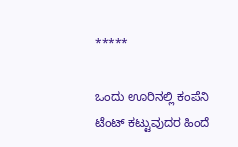*****

ಒಂದು ಊರಿನಲ್ಲಿ ಕಂಪೆನಿ ಟೆಂಟ್ ಕಟ್ಟುವುದರ ಹಿಂದೆ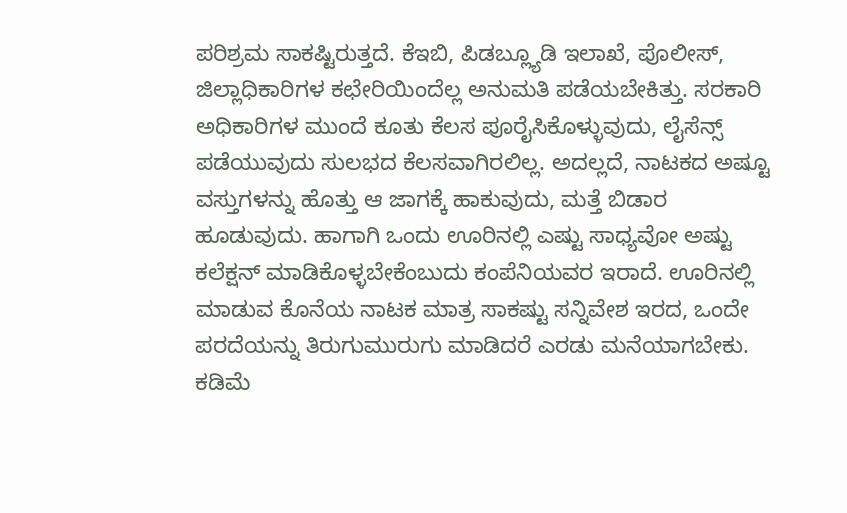ಪರಿಶ್ರಮ ಸಾಕಷ್ಟಿರುತ್ತದೆ. ಕೆಇಬಿ, ಪಿಡಬ್ಲ್ಯೂಡಿ ಇಲಾಖೆ, ಪೊಲೀಸ್, ಜಿಲ್ಲಾಧಿಕಾರಿಗಳ ಕಛೇರಿಯಿಂದೆಲ್ಲ ಅನುಮತಿ ಪಡೆಯಬೇಕಿತ್ತು. ಸರಕಾರಿ ಅಧಿಕಾರಿಗಳ ಮುಂದೆ ಕೂತು ಕೆಲಸ ಪೂರೈಸಿಕೊಳ್ಳುವುದು, ಲೈಸೆನ್ಸ್ ಪಡೆಯುವುದು ಸುಲಭದ ಕೆಲಸವಾಗಿರಲಿಲ್ಲ. ಅದಲ್ಲದೆ, ನಾಟಕದ ಅಷ್ಟೂ ವಸ್ತುಗಳನ್ನು ಹೊತ್ತು ಆ ಜಾಗಕ್ಕೆ ಹಾಕುವುದು, ಮತ್ತೆ ಬಿಡಾರ ಹೂಡುವುದು. ಹಾಗಾಗಿ ಒಂದು ಊರಿನಲ್ಲಿ ಎಷ್ಟು ಸಾಧ್ಯವೋ ಅಷ್ಟು ಕಲೆಕ್ಷನ್ ಮಾಡಿಕೊಳ್ಳಬೇಕೆಂಬುದು ಕಂಪೆನಿಯವರ ಇರಾದೆ. ಊರಿನಲ್ಲಿ ಮಾಡುವ ಕೊನೆಯ ನಾಟಕ ಮಾತ್ರ ಸಾಕಷ್ಟು ಸನ್ನಿವೇಶ ಇರದ, ಒಂದೇ ಪರದೆಯನ್ನು ತಿರುಗುಮುರುಗು ಮಾಡಿದರೆ ಎರಡು ಮನೆಯಾಗಬೇಕು. ಕಡಿಮೆ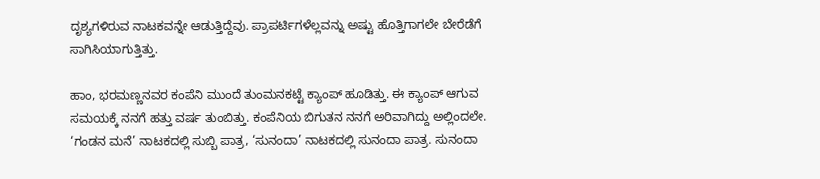ದೃಶ್ಯಗಳಿರುವ ನಾಟಕವನ್ನೇ ಆಡುತ್ತಿದ್ದೆವು. ಪ್ರಾಪರ್ಟಿಗಳೆಲ್ಲವನ್ನು ಅಷ್ಟು ಹೊತ್ತಿಗಾಗಲೇ ಬೇರೆಡೆಗೆ ಸಾಗಿಸಿಯಾಗುತ್ತಿತ್ತು.

ಹಾಂ, ಭರಮಣ್ಣನವರ ಕಂಪೆನಿ ಮುಂದೆ ತುಂಮನಕಟ್ಟೆ ಕ್ಯಾಂಪ್ ಹೂಡಿತ್ತು. ಈ ಕ್ಯಾಂಪ್ ಆಗುವ ಸಮಯಕ್ಕೆ ನನಗೆ ಹತ್ತು ವರ್ಷ ತುಂಬಿತ್ತು. ಕಂಪೆನಿಯ ಬಿಗುತನ ನನಗೆ ಅರಿವಾಗಿದ್ದು ಅಲ್ಲಿಂದಲೇ. ‘ಗಂಡನ ಮನೆ’ ನಾಟಕದಲ್ಲಿ ಸುಬ್ಬಿ ಪಾತ್ರ, ‘ಸುನಂದಾ’ ನಾಟಕದಲ್ಲಿ ಸುನಂದಾ ಪಾತ್ರ. ಸುನಂದಾ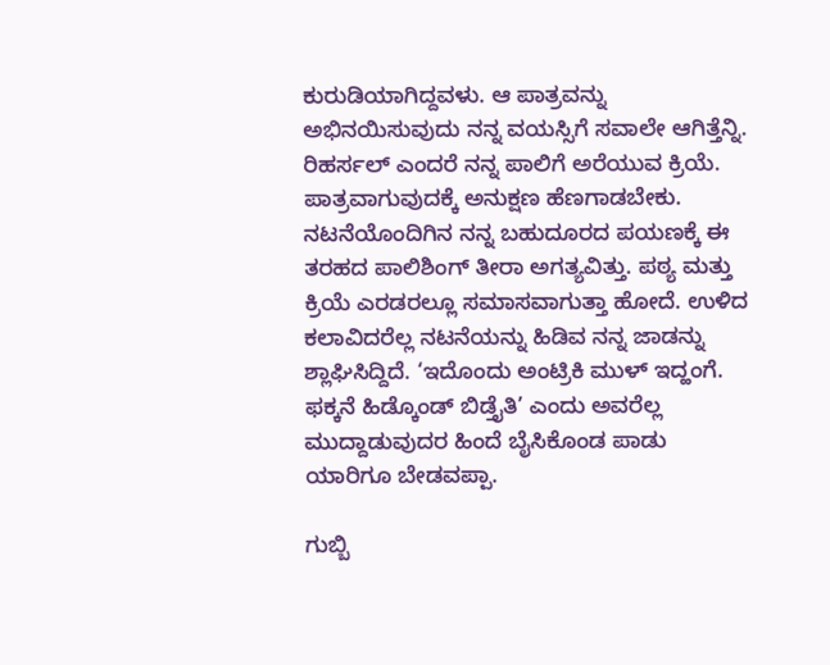ಕುರುಡಿಯಾಗಿದ್ದವಳು. ಆ ಪಾತ್ರವನ್ನು ಅಭಿನಯಿಸುವುದು ನನ್ನ ವಯಸ್ಸಿಗೆ ಸವಾಲೇ ಆಗಿತ್ತೆನ್ನಿ. ರಿಹರ್ಸಲ್ ಎಂದರೆ ನನ್ನ ಪಾಲಿಗೆ ಅರೆಯುವ ಕ್ರಿಯೆ. ಪಾತ್ರವಾಗುವುದಕ್ಕೆ ಅನುಕ್ಷಣ ಹೆಣಗಾಡಬೇಕು. ನಟನೆಯೊಂದಿಗಿನ ನನ್ನ ಬಹುದೂರದ ಪಯಣಕ್ಕೆ ಈ ತರಹದ ಪಾಲಿಶಿಂಗ್ ತೀರಾ ಅಗತ್ಯವಿತ್ತು. ಪಠ್ಯ ಮತ್ತು ಕ್ರಿಯೆ ಎರಡರಲ್ಲೂ ಸಮಾಸವಾಗುತ್ತಾ ಹೋದೆ. ಉಳಿದ ಕಲಾವಿದರೆಲ್ಲ ನಟನೆಯನ್ನು ಹಿಡಿವ ನನ್ನ ಜಾಡನ್ನು ಶ್ಲಾಘಿಸಿದ್ದಿದೆ. ‘ಇದೊಂದು ಅಂಟ್ರಿಕಿ ಮುಳ್ ಇದ್ಹಂಗೆ. ಫಕ್ಕನೆ ಹಿಡ್ಕೊಂಡ್ ಬಿಡ್ತೈತಿ’ ಎಂದು ಅವರೆಲ್ಲ ಮುದ್ದಾಡುವುದರ ಹಿಂದೆ ಬೈಸಿಕೊಂಡ ಪಾಡು ಯಾರಿಗೂ ಬೇಡವಪ್ಪಾ.

ಗುಬ್ಬಿ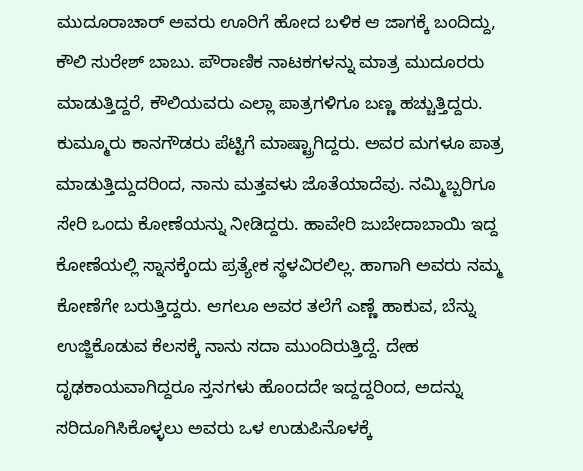ಮುದೂರಾಚಾರ್ ಅವರು ಊರಿಗೆ ಹೋದ ಬಳಿಕ ಆ ಜಾಗಕ್ಕೆ ಬಂದಿದ್ದು, ಕೌಲಿ ಸುರೇಶ್ ಬಾಬು. ಪೌರಾಣಿಕ ನಾಟಕಗಳನ್ನು ಮಾತ್ರ ಮುದೂರರು ಮಾಡುತ್ತಿದ್ದರೆ, ಕೌಲಿಯವರು ಎಲ್ಲಾ ಪಾತ್ರಗಳಿಗೂ ಬಣ್ಣ ಹಚ್ಚುತ್ತಿದ್ದರು. ಕುಮ್ಮೂರು ಕಾನಗೌಡರು ಪೆಟ್ಟಿಗೆ ಮಾಷ್ಟ್ರಾಗಿದ್ದರು. ಅವರ ಮಗಳೂ ಪಾತ್ರ ಮಾಡುತ್ತಿದ್ದುದರಿಂದ, ನಾನು ಮತ್ತವಳು ಜೊತೆಯಾದೆವು. ನಮ್ಮಿಬ್ಬರಿಗೂ ಸೇರಿ ಒಂದು ಕೋಣೆಯನ್ನು ನೀಡಿದ್ದರು. ಹಾವೇರಿ ಜುಬೇದಾಬಾಯಿ ಇದ್ದ ಕೋಣೆಯಲ್ಲಿ ಸ್ನಾನಕ್ಕೆಂದು ಪ್ರತ್ಯೇಕ ಸ್ಥಳವಿರಲಿಲ್ಲ. ಹಾಗಾಗಿ ಅವರು ನಮ್ಮ ಕೋಣೆಗೇ ಬರುತ್ತಿದ್ದರು. ಆಗಲೂ ಅವರ ತಲೆಗೆ ಎಣ್ಣೆ ಹಾಕುವ, ಬೆನ್ನು ಉಜ್ಜಿಕೊಡುವ ಕೆಲಸಕ್ಕೆ ನಾನು ಸದಾ ಮುಂದಿರುತ್ತಿದ್ದೆ. ದೇಹ ದೃಢಕಾಯವಾಗಿದ್ದರೂ ಸ್ತನಗಳು ಹೊಂದದೇ ಇದ್ದದ್ದರಿಂದ, ಅದನ್ನು ಸರಿದೂಗಿಸಿಕೊಳ್ಳಲು ಅವರು ಒಳ ಉಡುಪಿನೊಳಕ್ಕೆ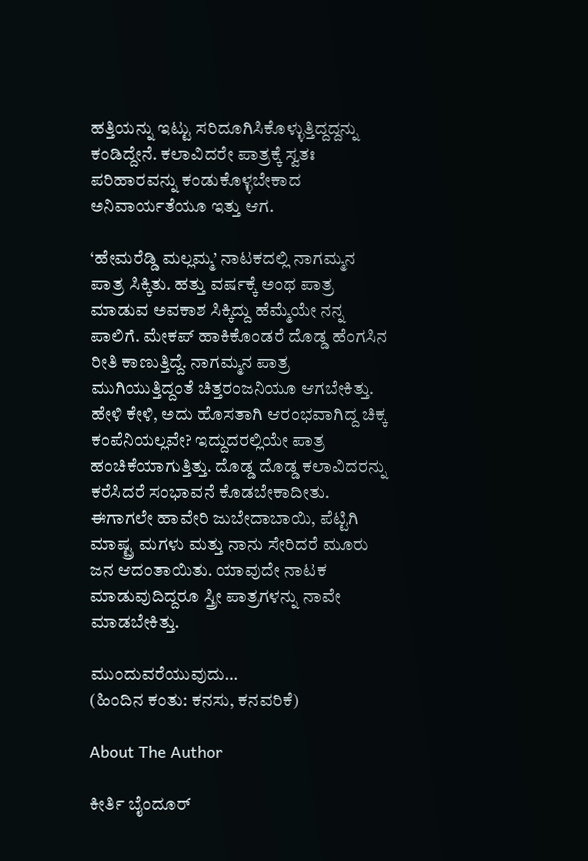ಹತ್ತಿಯನ್ನು ಇಟ್ಟು ಸರಿದೂಗಿಸಿಕೊಳ್ಳುತ್ತಿದ್ದದ್ದನ್ನು ಕಂಡಿದ್ದೇನೆ. ಕಲಾವಿದರೇ ಪಾತ್ರಕ್ಕೆ ಸ್ವತಃ ಪರಿಹಾರವನ್ನು ಕಂಡುಕೊಳ್ಳಬೇಕಾದ ಅನಿವಾರ್ಯತೆಯೂ ಇತ್ತು ಆಗ.

‘ಹೇಮರೆಡ್ಡಿ ಮಲ್ಲಮ್ಮ’ ನಾಟಕದಲ್ಲಿ ನಾಗಮ್ಮನ ಪಾತ್ರ ಸಿಕ್ಕಿತು. ಹತ್ತು ವರ್ಷಕ್ಕೆ ಅಂಥ ಪಾತ್ರ ಮಾಡುವ ಅವಕಾಶ ಸಿಕ್ಕಿದ್ದು ಹೆಮ್ಮೆಯೇ ನನ್ನ ಪಾಲಿಗೆ. ಮೇಕಪ್ ಹಾಕಿಕೊಂಡರೆ ದೊಡ್ಡ ಹೆಂಗಸಿನ ರೀತಿ ಕಾಣುತ್ತಿದ್ದೆ. ನಾಗಮ್ಮನ ಪಾತ್ರ ಮುಗಿಯುತ್ತಿದ್ದಂತೆ ಚಿತ್ತರಂಜನಿಯೂ ಆಗಬೇಕಿತ್ತು. ಹೇಳಿ ಕೇಳಿ, ಅದು ಹೊಸತಾಗಿ ಆರಂಭವಾಗಿದ್ದ ಚಿಕ್ಕ ಕಂಪೆನಿಯಲ್ಲವೇ? ಇದ್ದುದರಲ್ಲಿಯೇ ಪಾತ್ರ ಹಂಚಿಕೆಯಾಗುತ್ತಿತ್ತು. ದೊಡ್ಡ ದೊಡ್ಡ ಕಲಾವಿದರನ್ನು ಕರೆಸಿದರೆ ಸಂಭಾವನೆ ಕೊಡಬೇಕಾದೀತು. ಈಗಾಗಲೇ ಹಾವೇರಿ ಜುಬೇದಾಬಾಯಿ, ಪೆಟ್ಟಿಗಿ ಮಾಷ್ಟ್ರ ಮಗಳು ಮತ್ತು ನಾನು ಸೇರಿದರೆ ಮೂರು ಜನ ಆದಂತಾಯಿತು. ಯಾವುದೇ ನಾಟಕ ಮಾಡುವುದಿದ್ದರೂ ಸ್ತ್ರೀ ಪಾತ್ರಗಳನ್ನು ನಾವೇ ಮಾಡಬೇಕಿತ್ತು.

ಮುಂದುವರೆಯುವುದು…
(ಹಿಂದಿನ ಕಂತು: ಕನಸು, ಕನವರಿಕೆ)

About The Author

ಕೀರ್ತಿ ಬೈಂದೂರ್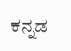ಕನ್ನಡ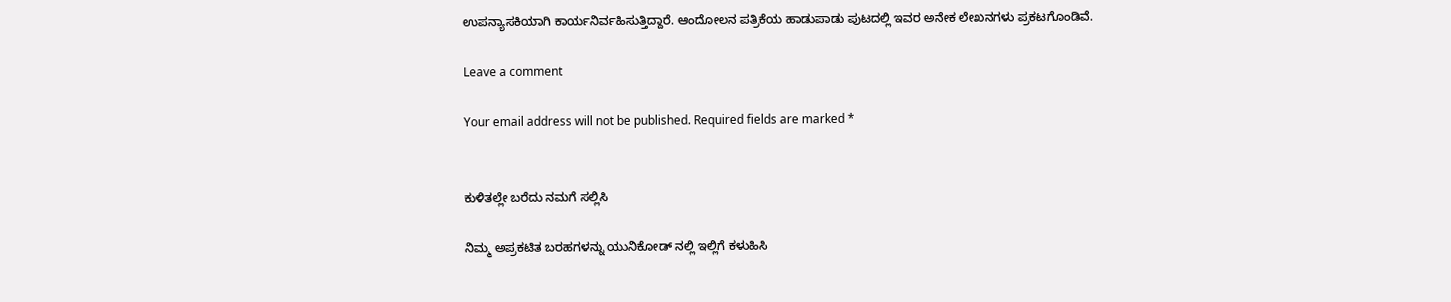ಉಪನ್ಯಾಸಕಿಯಾಗಿ ಕಾರ್ಯನಿರ್ವಹಿಸುತ್ತಿದ್ದಾರೆ. ಆಂದೋಲನ ಪತ್ರಿಕೆಯ ಹಾಡುಪಾಡು ಪುಟದಲ್ಲಿ ಇವರ ಅನೇಕ ಲೇಖನಗಳು ಪ್ರಕಟಗೊಂಡಿವೆ.

Leave a comment

Your email address will not be published. Required fields are marked *


ಕುಳಿತಲ್ಲೇ ಬರೆದು ನಮಗೆ ಸಲ್ಲಿಸಿ

ನಿಮ್ಮ ಅಪ್ರಕಟಿತ ಬರಹಗಳನ್ನು ಯುನಿಕೋಡ್ ನಲ್ಲಿ ಇಲ್ಲಿಗೆ ಕಳುಹಿಸಿ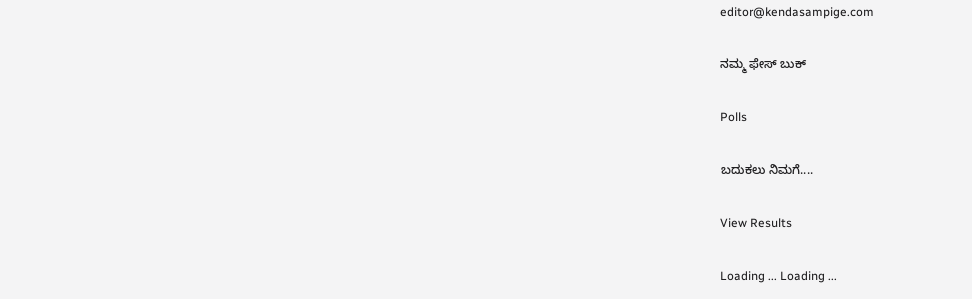editor@kendasampige.com

ನಮ್ಮ ಫೇಸ್ ಬುಕ್

Polls

ಬದುಕಲು ನಿಮಗೆ....

View Results

Loading ... Loading ...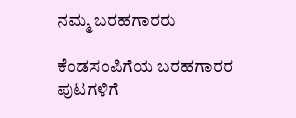ನಮ್ಮ ಬರಹಗಾರರು

ಕೆಂಡಸಂಪಿಗೆಯ ಬರಹಗಾರರ ಪುಟಗಳಿಗೆ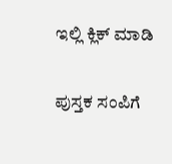ಇಲ್ಲಿ ಕ್ಲಿಕ್ ಮಾಡಿ

ಪುಸ್ತಕ ಸಂಪಿಗೆ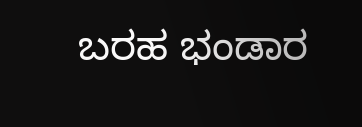ಬರಹ ಭಂಡಾರ